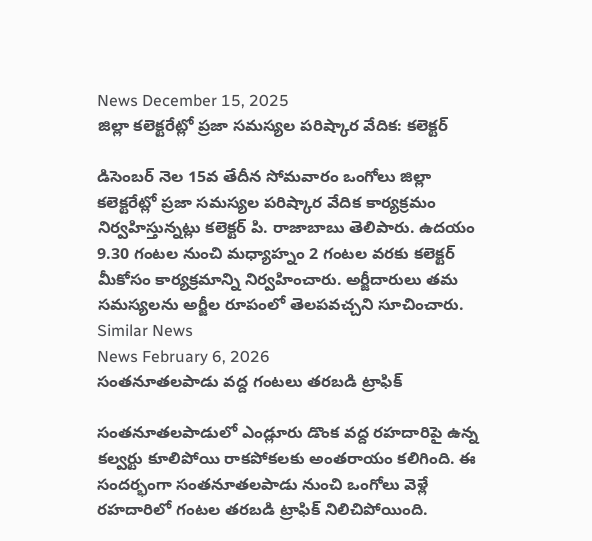News December 15, 2025
జిల్లా కలెక్టరేట్లో ప్రజా సమస్యల పరిష్కార వేదిక: కలెక్టర్

డిసెంబర్ నెల 15వ తేదీన సోమవారం ఒంగోలు జిల్లా కలెక్టరేట్లో ప్రజా సమస్యల పరిష్కార వేదిక కార్యక్రమం నిర్వహిస్తున్నట్లు కలెక్టర్ పి. రాజాబాబు తెలిపారు. ఉదయం 9.30 గంటల నుంచి మధ్యాహ్నం 2 గంటల వరకు కలెక్టర్ మీకోసం కార్యక్రమాన్ని నిర్వహించారు. అర్జీదారులు తమ సమస్యలను అర్జీల రూపంలో తెలపవచ్చని సూచించారు.
Similar News
News February 6, 2026
సంతనూతలపాడు వద్ద గంటలు తరబడి ట్రాఫిక్

సంతనూతలపాడులో ఎండ్లూరు డొంక వద్ద రహదారిపై ఉన్న కల్వర్టు కూలిపోయి రాకపోకలకు అంతరాయం కలిగింది. ఈ సందర్భంగా సంతనూతలపాడు నుంచి ఒంగోలు వెళ్లే రహదారిలో గంటల తరబడి ట్రాఫిక్ నిలిచిపోయింది.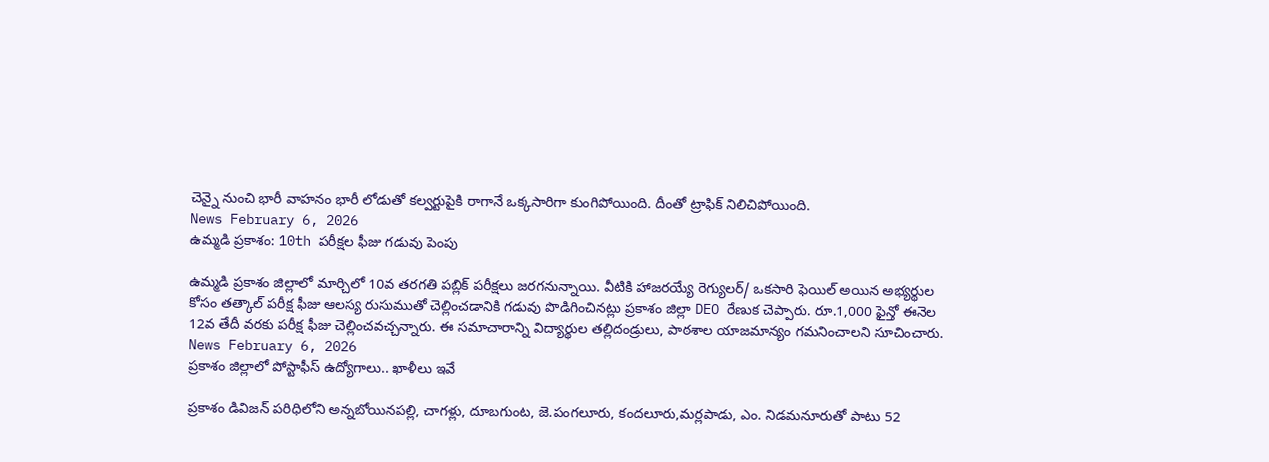చెన్నై నుంచి భారీ వాహనం భారీ లోడుతో కల్వర్టుపైకి రాగానే ఒక్కసారిగా కుంగిపోయింది. దీంతో ట్రాఫిక్ నిలిచిపోయింది.
News February 6, 2026
ఉమ్మడి ప్రకాశం: 10th పరీక్షల ఫీజు గడువు పెంపు

ఉమ్మడి ప్రకాశం జిల్లాలో మార్చిలో 10వ తరగతి పబ్లిక్ పరీక్షలు జరగనున్నాయి. వీటికి హాజరయ్యే రెగ్యులర్/ ఒకసారి ఫెయిల్ అయిన అభ్యర్థుల కోసం తత్కాల్ పరీక్ష ఫీజు ఆలస్య రుసుముతో చెల్లించడానికి గడువు పొడిగించినట్లు ప్రకాశం జిల్లా DEO రేణుక చెప్పారు. రూ.1,000 ఫైన్తో ఈనెల 12వ తేదీ వరకు పరీక్ష ఫీజు చెల్లించవచ్చన్నారు. ఈ సమాచారాన్ని విద్యార్థుల తల్లిదండ్రులు, పాఠశాల యాజమాన్యం గమనించాలని సూచించారు.
News February 6, 2026
ప్రకాశం జిల్లాలో పోస్టాఫీస్ ఉద్యోగాలు.. ఖాళీలు ఇవే

ప్రకాశం డివిజన్ పరిధిలోని అన్నబోయినపల్లి, చాగళ్లు, దూబగుంట, జె.పంగలూరు, కందలూరు,మర్లపాడు, ఎం. నిడమనూరుతో పాటు 52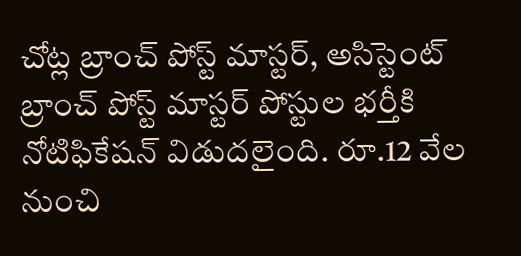చోట్ల బ్రాంచ్ పోస్ట్ మాస్టర్, అసిస్టెంట్ బ్రాంచ్ పోస్ట్ మాస్టర్ పోస్టుల భర్తీకి నోటిఫికేషన్ విడుదలైంది. రూ.12 వేల నుంచి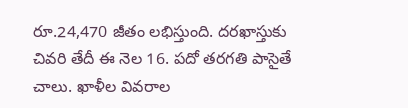రూ.24,470 జీతం లభిస్తుంది. దరఖాస్తుకు చివరి తేదీ ఈ నెల 16. పదో తరగతి పాసైతే చాలు. ఖాళీల వివరాల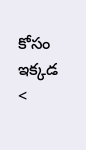కోసం ఇక్కడ <